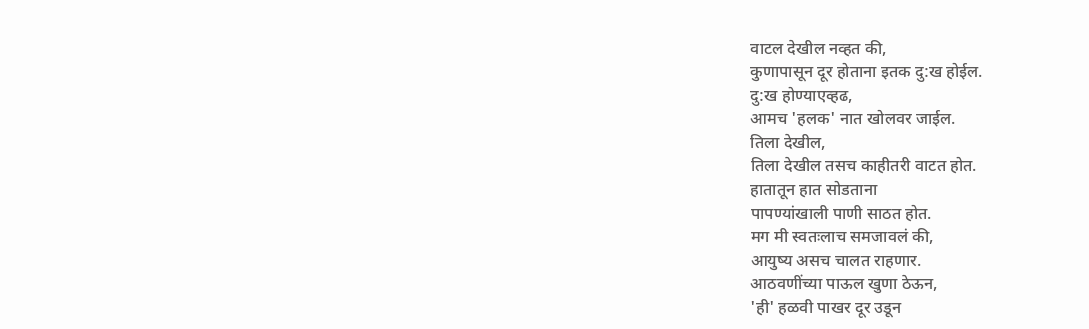वाटल देखील नव्हत की,
कुणापासून दूर होताना इतक दु:ख होईल.
दु:ख होण्याएव्हढ,
आमच 'हलक' नात खोलवर जाईल.
तिला देखील,
तिला देखील तसच काहीतरी वाटत होत.
हातातून हात सोडताना
पापण्यांखाली पाणी साठत होत.
मग मी स्वतःलाच समजावलं की,
आयुष्य असच चालत राहणार.
आठवणींच्या पाऊल खुणा ठेऊन,
'ही' हळवी पाखर दूर उडून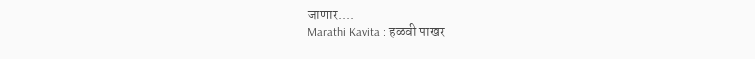जाणार....
Marathi Kavita : हळवी पाखर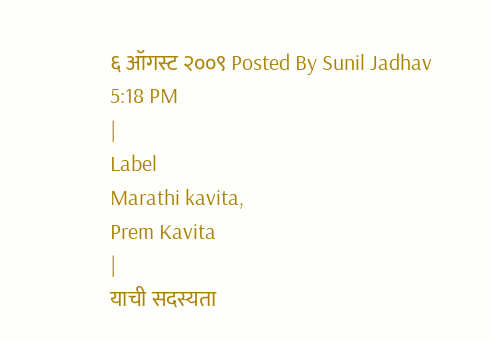६ ऑगस्ट २००९ Posted By Sunil Jadhav
5:18 PM
|
Label
Marathi kavita,
Prem Kavita
|
याची सदस्यता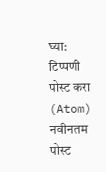घ्या:
टिप्पणी पोस्ट करा (Atom)
नवीनतम पोस्ट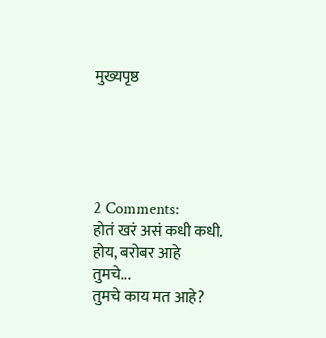मुख्यपृष्ठ





2 Comments:
होतं खरं असं कधी कधी.
होय, बरोबर आहे तुमचे...
तुमचे काय मत आहे?